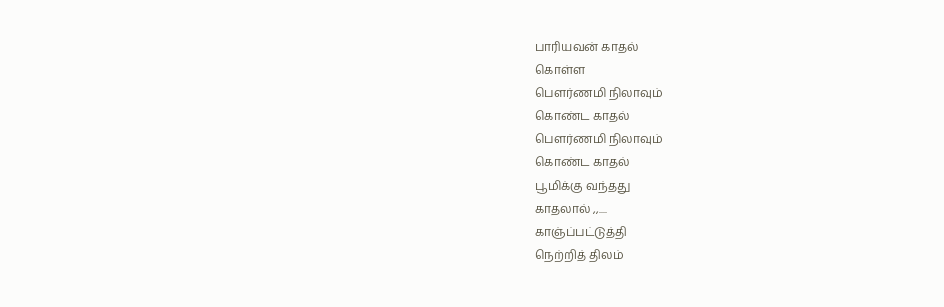பாரியவன் காதல்
கொள்ள
பெளர்ணமி நிலாவும்
கொண்ட காதல்
பெளர்ணமி நிலாவும்
கொண்ட காதல்
பூமிக்கு வந்தது
காதலால் ,,....
காஞ்ப்பட்டுத்தி
நெற்றித் திலம்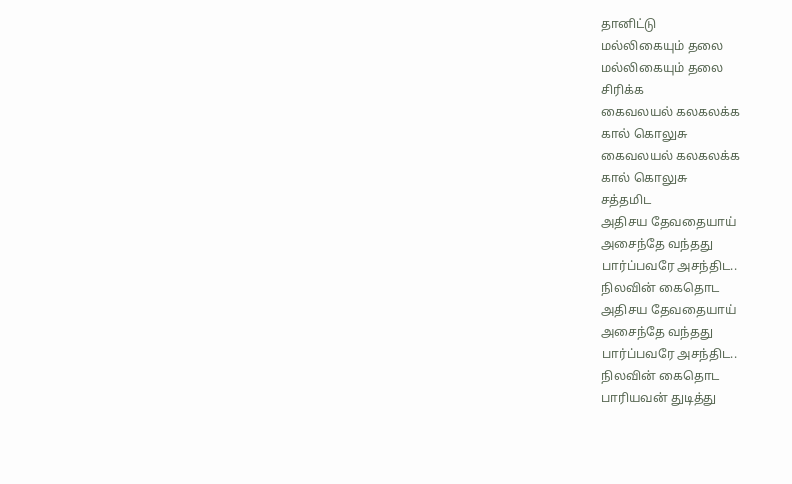தானிட்டு
மல்லிகையும் தலை
மல்லிகையும் தலை
சிரிக்க
கைவலயல் கலகலக்க
கால் கொலுசு
கைவலயல் கலகலக்க
கால் கொலுசு
சத்தமிட
அதிசய தேவதையாய்
அசைந்தே வந்தது
பார்ப்பவரே அசந்திட..
நிலவின் கைதொட
அதிசய தேவதையாய்
அசைந்தே வந்தது
பார்ப்பவரே அசந்திட..
நிலவின் கைதொட
பாரியவன் துடித்து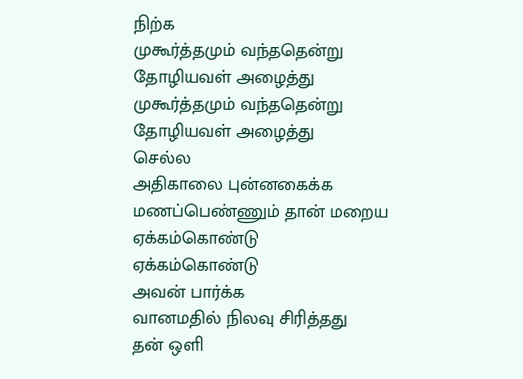நிற்க
முகூர்த்தமும் வந்ததென்று
தோழியவள் அழைத்து
முகூர்த்தமும் வந்ததென்று
தோழியவள் அழைத்து
செல்ல
அதிகாலை புன்னகைக்க
மணப்பெண்ணும் தான் மறைய
ஏக்கம்கொண்டு
ஏக்கம்கொண்டு
அவன் பார்க்க
வானமதில் நிலவு சிரித்தது
தன் ஒளி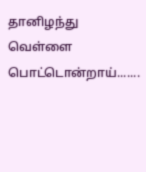தானிழந்து
வெள்ளை பொட்டொன்றாய்.......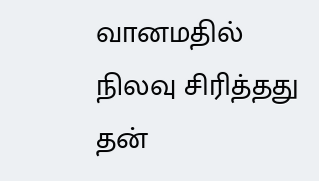வானமதில் நிலவு சிரித்தது
தன்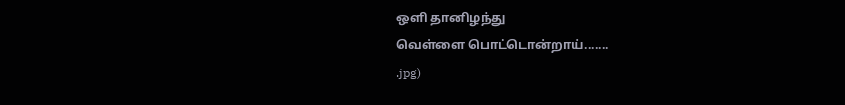ஒளி தானிழந்து
வெள்ளை பொட்டொன்றாய்.......
.jpg)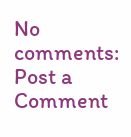No comments:
Post a Comment